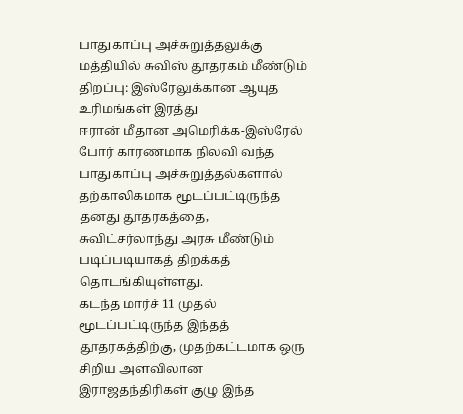பாதுகாப்பு அச்சுறுத்தலுக்கு மத்தியில் சுவிஸ் தூதரகம் மீண்டும் திறப்பு: இஸ்ரேலுக்கான ஆயுத உரிமங்கள் இரத்து
ஈரான் மீதான அமெரிக்க-இஸ்ரேல் போர் காரணமாக நிலவி வந்த பாதுகாப்பு அச்சுறுத்தல்களால் தற்காலிகமாக மூடப்பட்டிருந்த தனது தூதரகத்தை, சுவிட்சர்லாந்து அரசு மீண்டும் படிப்படியாகத் திறக்கத் தொடங்கியுள்ளது.
கடந்த மார்ச் 11 முதல் மூடப்பட்டிருந்த இந்தத் தூதரகத்திற்கு, முதற்கட்டமாக ஒரு சிறிய அளவிலான இராஜதந்திரிகள் குழு இந்த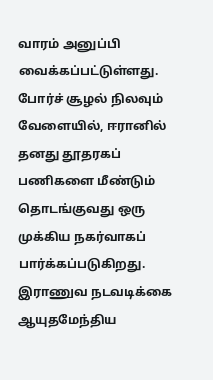வாரம் அனுப்பி வைக்கப்பட்டுள்ளது.
போர்ச் சூழல் நிலவும் வேளையில், ஈரானில் தனது தூதரகப் பணிகளை மீண்டும் தொடங்குவது ஒரு முக்கிய நகர்வாகப் பார்க்கப்படுகிறது.
இராணுவ நடவடிக்கை
ஆயுதமேந்திய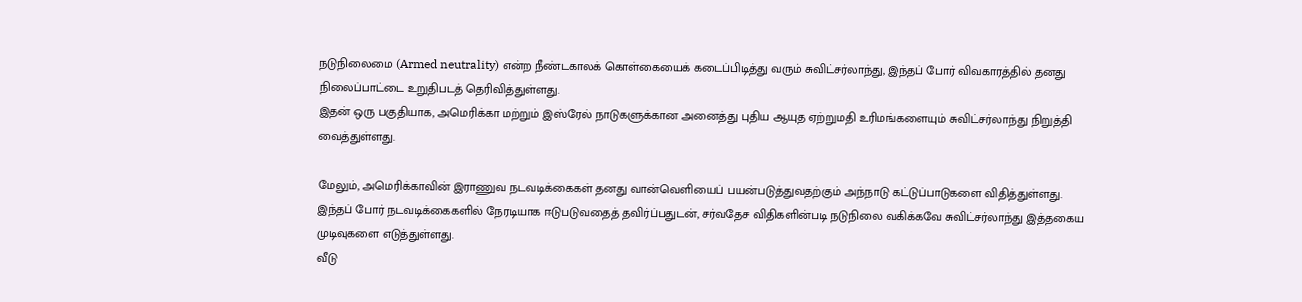நடுநிலைமை (Armed neutrality) என்ற நீண்டகாலக் கொள்கையைக் கடைப்பிடித்து வரும் சுவிட்சர்லாந்து, இந்தப் போர் விவகாரத்தில் தனது நிலைப்பாட்டை உறுதிபடத் தெரிவித்துள்ளது.
இதன் ஒரு பகுதியாக, அமெரிக்கா மற்றும் இஸ்ரேல் நாடுகளுக்கான அனைத்து புதிய ஆயுத ஏற்றுமதி உரிமங்களையும் சுவிட்சர்லாந்து நிறுத்தி வைத்துள்ளது.

மேலும், அமெரிக்காவின் இராணுவ நடவடிக்கைகள் தனது வான்வெளியைப் பயன்படுத்துவதற்கும் அந்நாடு கட்டுப்பாடுகளை விதித்துள்ளது.
இந்தப் போர் நடவடிக்கைகளில் நேரடியாக ஈடுபடுவதைத் தவிர்ப்பதுடன், சர்வதேச விதிகளின்படி நடுநிலை வகிக்கவே சுவிட்சர்லாந்து இத்தகைய முடிவுகளை எடுத்துள்ளது.
வீடு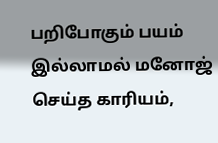பறிபோகும் பயம் இல்லாமல் மனோஜ் செய்த காரியம்,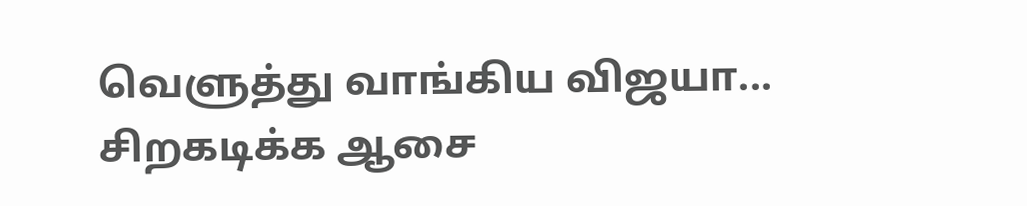வெளுத்து வாங்கிய விஜயா... சிறகடிக்க ஆசை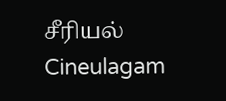சீரியல் Cineulagam